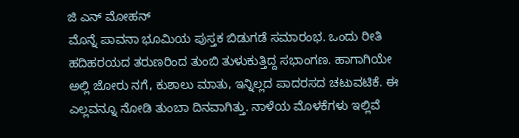ಜಿ ಎನ್ ಮೋಹನ್
ಮೊನ್ನೆ ಪಾವನಾ ಭೂಮಿಯ ಪುಸ್ತಕ ಬಿಡುಗಡೆ ಸಮಾರಂಭ. ಒಂದು ರೀತಿ ಹದಿಹರಯದ ತರುಣರಿಂದ ತುಂಬಿ ತುಳುಕುತ್ತಿದ್ದ ಸಭಾಂಗಣ. ಹಾಗಾಗಿಯೇ ಅಲ್ಲಿ ಜೋರು ನಗೆ, ಕುಶಾಲು ಮಾತು, ಇನ್ನಿಲ್ಲದ ಪಾದರಸದ ಚಟುವಟಿಕೆ. ಈ ಎಲ್ಲವನ್ನೂ ನೋಡಿ ತುಂಬಾ ದಿನವಾಗಿತ್ತು. ನಾಳೆಯ ಮೊಳಕೆಗಳು ಇಲ್ಲಿವೆ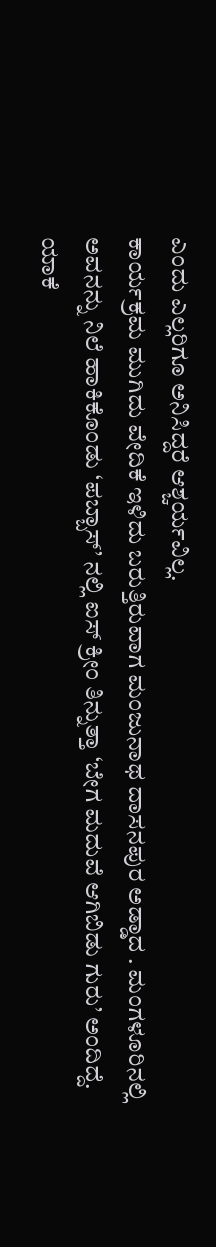ಎಂದು ಎಲ್ಲರಿಗೂ ಅನಿಸಿದ್ದರೆ ಆಶ್ಚರ್ಯವಿಲ್ಲ.
ಕಾರ್ಯಕ್ರಮ ಮುಗಿದು ವೇದಿಕೆ ಇಳಿದು ಬರುತ್ತಿರುವಾಗ ಮಂಜುನಾಥ ದಾಸನಪುರ ಅಡ್ಡಾದ . ಮಂಗಳೂರಿನಲ್ಲಿ ಅವನನ್ನು ನಿಲೆ ಹಾಕಿಕೊಂಡು ‘ಪಬ್ಬಾಸ್’ ನಲ್ಲಿ ಐಸ್ ಕ್ರೀಂ ತಿನ್ನುತ್ತಾ ‘ಬೇಗ ಮದುವೆ ಆಗಿಬಿಡು ಗುರು’ ಅಂದಿದ್ದೆ. ಯಾಕೆ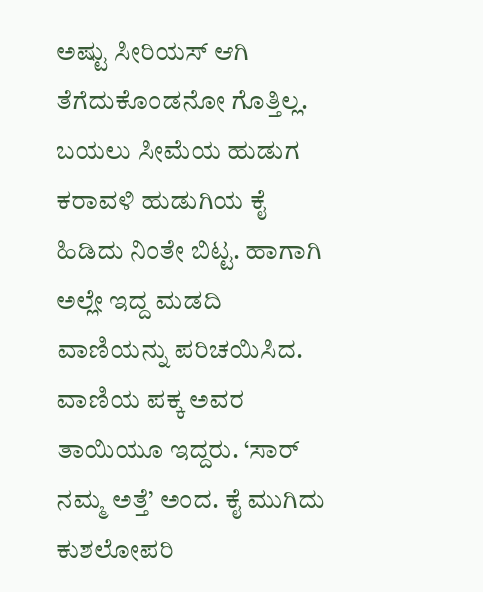ಅಷ್ಟು ಸೀರಿಯಸ್ ಆಗಿ ತೆಗೆದುಕೊಂಡನೋ ಗೊತ್ತಿಲ್ಲ. ಬಯಲು ಸೀಮೆಯ ಹುಡುಗ ಕರಾವಳಿ ಹುಡುಗಿಯ ಕೈ ಹಿಡಿದು ನಿಂತೇ ಬಿಟ್ಟ. ಹಾಗಾಗಿ ಅಲ್ಲೇ ಇದ್ದ ಮಡದಿ ವಾಣಿಯನ್ನು ಪರಿಚಯಿಸಿದ. ವಾಣಿಯ ಪಕ್ಕ ಅವರ ತಾಯಿಯೂ ಇದ್ದರು. ‘ಸಾರ್ ನಮ್ಮ ಅತ್ತೆ’ ಅಂದ. ಕೈ ಮುಗಿದು ಕುಶಲೋಪರಿ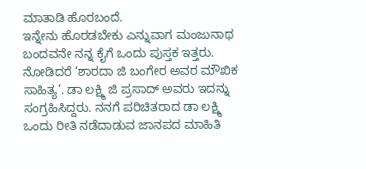ಮಾತಾಡಿ ಹೊರಬಂದೆ.
ಇನ್ನೇನು ಹೊರಡಬೇಕು ಎನ್ನುವಾಗ ಮಂಜುನಾಥ ಬಂದವನೇ ನನ್ನ ಕೈಗೆ ಒಂದು ಪುಸ್ತಕ ಇತ್ತರು. ನೋಡಿದರೆ ‘ಶಾರದಾ ಜಿ ಬಂಗೇರ ಅವರ ಮೌಖಿಕ ಸಾಹಿತ್ಯ’. ಡಾ ಲಕ್ಷ್ಮಿ ಜಿ ಪ್ರಸಾದ್ ಅವರು ಇದನ್ನು ಸಂಗ್ರಹಿಸಿದ್ದರು. ನನಗೆ ಪರಿಚಿತರಾದ ಡಾ ಲಕ್ಷ್ಮಿ ಒಂದು ರೀತಿ ನಡೆದಾಡುವ ಜಾನಪದ ಮಾಹಿತಿ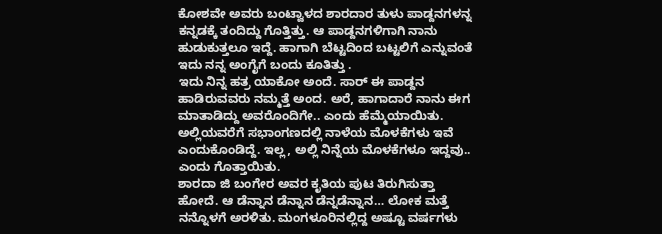ಕೋಶವೇ ಅವರು ಬಂಟ್ವಾಳದ ಶಾರದಾರ ತುಳು ಪಾಡ್ದನಗಳನ್ನ ಕನ್ನಡಕ್ಕೆ ತಂದಿದ್ದು ಗೊತ್ತಿತ್ತು. ಆ ಪಾಡ್ದನಗಳಿಗಾಗಿ ನಾನು ಹುಡುಕುತ್ತಲೂ ಇದ್ದೆ. ಹಾಗಾಗಿ ಬೆಟ್ಟದಿಂದ ಬಟ್ಟಲಿಗೆ ಎನ್ನುವಂತೆ ಇದು ನನ್ನ ಅಂಗೈಗೆ ಬಂದು ಕೂತಿತ್ತು .
ಇದು ನಿನ್ನ ಹತ್ರ ಯಾಕೋ ಅಂದೆ. ಸಾರ್ ಈ ಪಾಡ್ದನ ಹಾಡಿರುವವರು ನಮ್ಮತ್ತೆ ಅಂದ. ಅರೆ, ಹಾಗಾದಾರೆ ನಾನು ಈಗ ಮಾತಾಡಿದ್ದು ಅವರೊಂದಿಗೇ.. ಎಂದು ಹೆಮ್ಮೆಯಾಯಿತು. ಅಲ್ಲಿಯವರೆಗೆ ಸಭಾಂಗಣದಲ್ಲಿ ನಾಳೆಯ ಮೊಳಕೆಗಳು ಇವೆ ಎಂದುಕೊಂಡಿದ್ದೆ. ಇಲ್ಲ, ಅಲ್ಲಿ ನಿನ್ನೆಯ ಮೊಳಕೆಗಳೂ ಇದ್ದವು.. ಎಂದು ಗೊತ್ತಾಯಿತು.
ಶಾರದಾ ಜಿ ಬಂಗೇರ ಅವರ ಕೃತಿಯ ಪುಟ ತಿರುಗಿಸುತ್ತಾ ಹೋದೆ. ಆ ಡೆನ್ನಾನ ಡೆನ್ನಾನ ಡೆನ್ನಡೆನ್ನಾನ… ಲೋಕ ಮತ್ತೆ ನನ್ನೊಳಗೆ ಅರಳಿತು. ಮಂಗಳೂರಿನಲ್ಲಿದ್ದ ಅಷ್ಟೂ ವರ್ಷಗಳು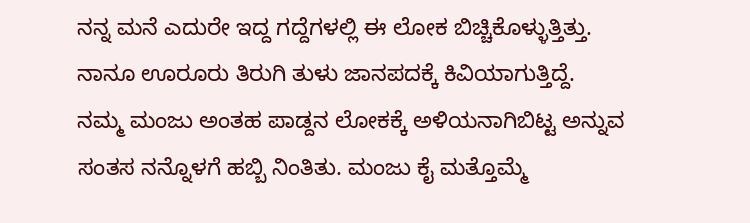ನನ್ನ ಮನೆ ಎದುರೇ ಇದ್ದ ಗದ್ದೆಗಳಲ್ಲಿ ಈ ಲೋಕ ಬಿಚ್ಚಿಕೊಳ್ಳುತ್ತಿತ್ತು. ನಾನೂ ಊರೂರು ತಿರುಗಿ ತುಳು ಜಾನಪದಕ್ಕೆ ಕಿವಿಯಾಗುತ್ತಿದ್ದೆ.
ನಮ್ಮ ಮಂಜು ಅಂತಹ ಪಾಡ್ದನ ಲೋಕಕ್ಕೆ ಅಳಿಯನಾಗಿಬಿಟ್ಟ ಅನ್ನುವ ಸಂತಸ ನನ್ನೊಳಗೆ ಹಬ್ಬಿ ನಿಂತಿತು. ಮಂಜು ಕೈ ಮತ್ತೊಮ್ಮೆ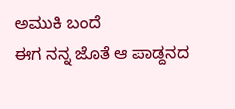ಅಮುಕಿ ಬಂದೆ
ಈಗ ನನ್ನ ಜೊತೆ ಆ ಪಾಡ್ದನದ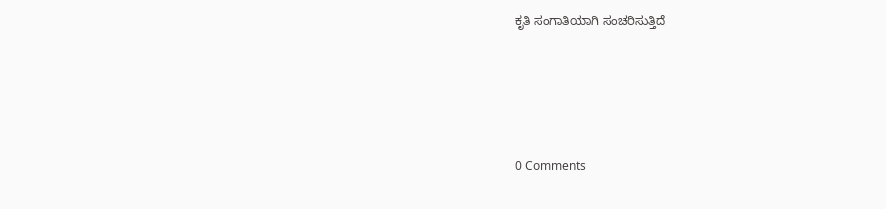ಕೃತಿ ಸಂಗಾತಿಯಾಗಿ ಸಂಚರಿಸುತ್ತಿದೆ





0 Comments